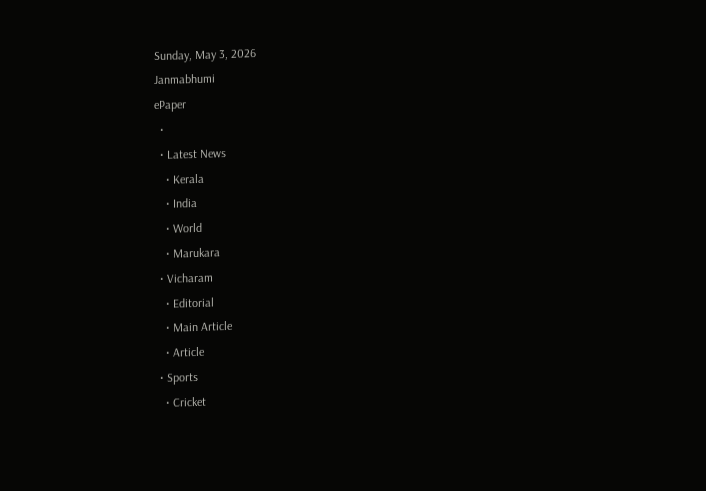Sunday, May 3, 2026
Janmabhumi
ePaper
  •
  • Latest News
    • Kerala
    • India
    • World
    • Marukara
  • Vicharam
    • Editorial
    • Main Article
    • Article
  • Sports
    • Cricket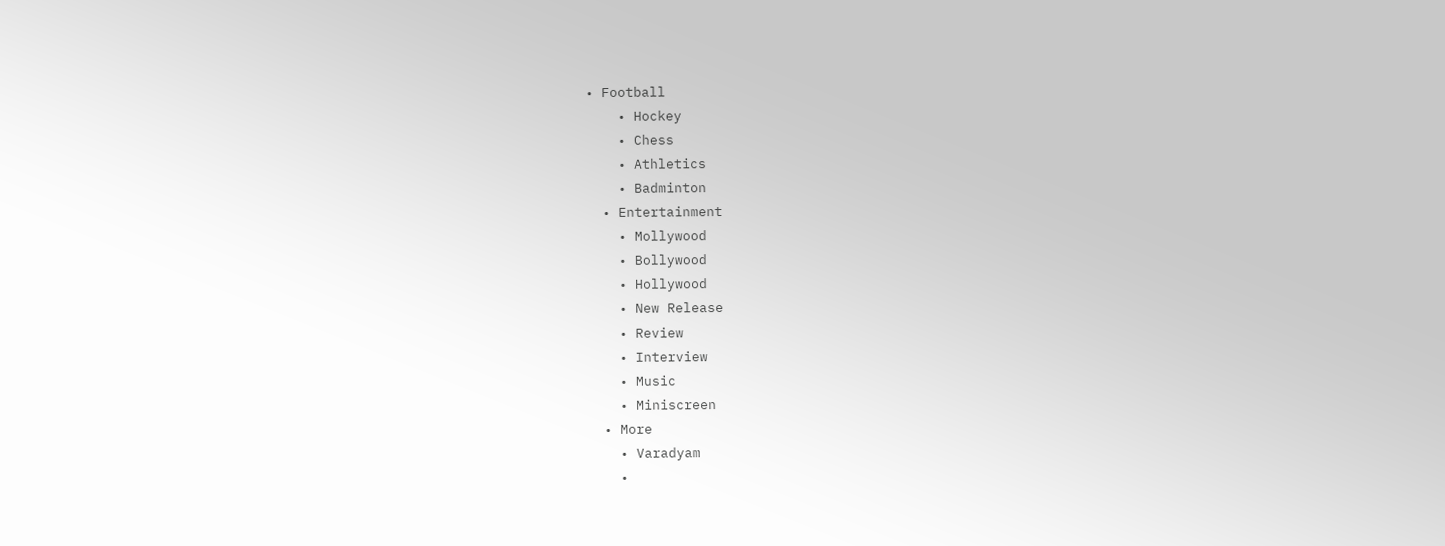• Football
    • Hockey
    • Chess
    • Athletics
    • Badminton
  • Entertainment
    • Mollywood
    • Bollywood
    • Hollywood
    • New Release
    • Review
    • Interview
    • Music
    • Miniscreen
  • More
    • Varadyam
    •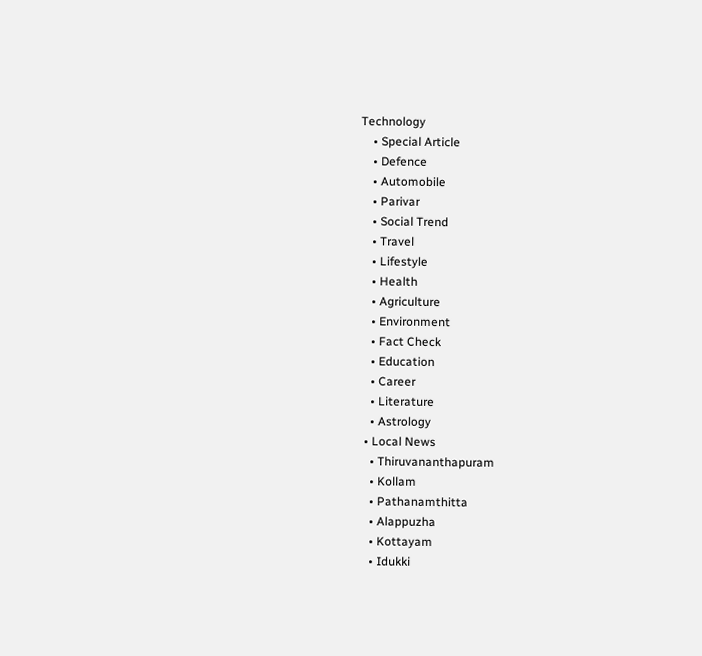Technology
    • Special Article
    • Defence
    • Automobile
    • Parivar
    • Social Trend
    • Travel
    • Lifestyle
    • Health
    • Agriculture
    • Environment
    • Fact Check
    • Education
    • Career
    • Literature
    • Astrology
  • Local News
    • Thiruvananthapuram
    • Kollam
    • Pathanamthitta
    • Alappuzha
    • Kottayam
    • Idukki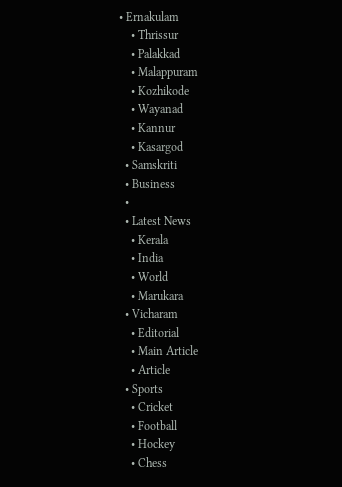• Ernakulam
    • Thrissur
    • Palakkad
    • Malappuram
    • Kozhikode
    • Wayanad
    • Kannur
    • Kasargod
  • Samskriti
  • Business
  •
  • Latest News
    • Kerala
    • India
    • World
    • Marukara
  • Vicharam
    • Editorial
    • Main Article
    • Article
  • Sports
    • Cricket
    • Football
    • Hockey
    • Chess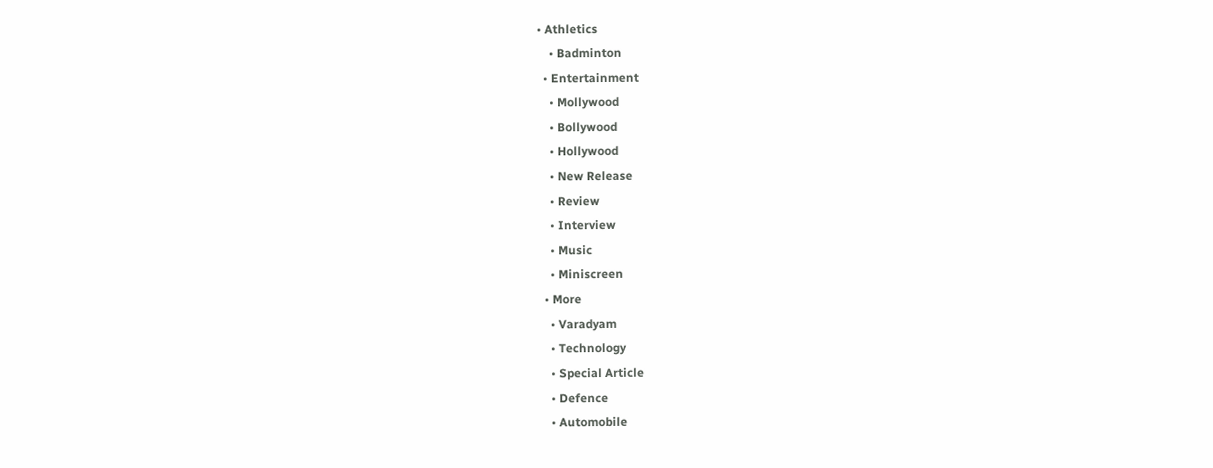• Athletics
    • Badminton
  • Entertainment
    • Mollywood
    • Bollywood
    • Hollywood
    • New Release
    • Review
    • Interview
    • Music
    • Miniscreen
  • More
    • Varadyam
    • Technology
    • Special Article
    • Defence
    • Automobile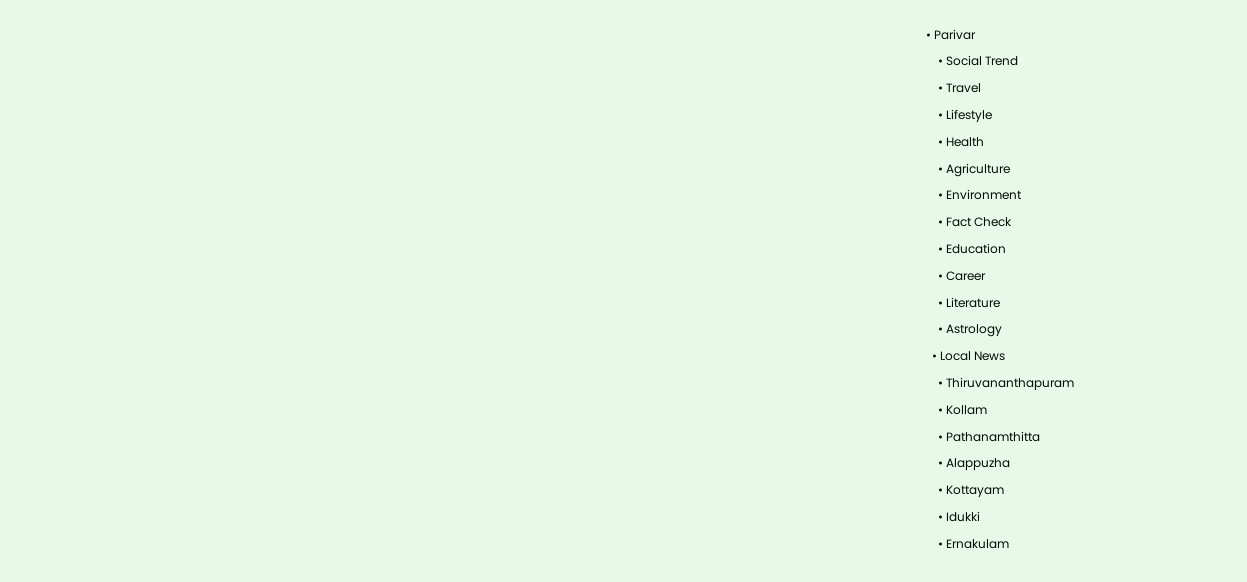• Parivar
    • Social Trend
    • Travel
    • Lifestyle
    • Health
    • Agriculture
    • Environment
    • Fact Check
    • Education
    • Career
    • Literature
    • Astrology
  • Local News
    • Thiruvananthapuram
    • Kollam
    • Pathanamthitta
    • Alappuzha
    • Kottayam
    • Idukki
    • Ernakulam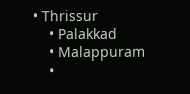• Thrissur
    • Palakkad
    • Malappuram
    •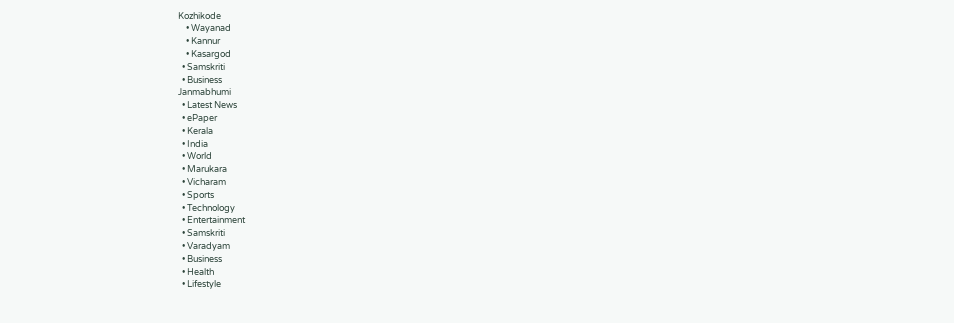Kozhikode
    • Wayanad
    • Kannur
    • Kasargod
  • Samskriti
  • Business
Janmabhumi
  • Latest News
  • ePaper
  • Kerala
  • India
  • World
  • Marukara
  • Vicharam
  • Sports
  • Technology
  • Entertainment
  • Samskriti
  • Varadyam
  • Business
  • Health
  • Lifestyle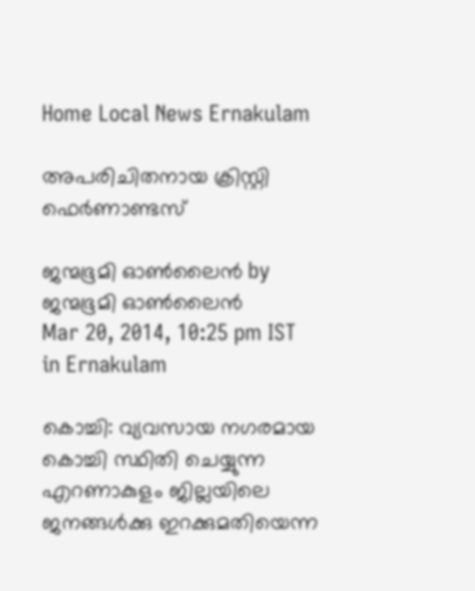Home Local News Ernakulam

അപരിചിതനായ ക്രിസ്റ്റി ഫെര്‍ണാണ്ടസ്‌

ജന്മഭൂമി ഓണ്‍ലൈന്‍ by ജന്മഭൂമി ഓണ്‍ലൈന്‍
Mar 20, 2014, 10:25 pm IST
in Ernakulam

കൊച്ചി: വ്യവസായ നഗരമായ കൊച്ചി സ്ഥിതി ചെയ്യുന്ന എറണാകുളം ജില്ലയിലെ ജനങ്ങള്‍ക്കു ഇറക്കുമതിയെന്ന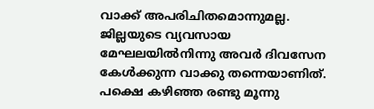വാക്ക്‌ അപരിചിതമൊന്നുമല്ല. ജില്ലയുടെ വ്യവസായ മേഘലയില്‍നിന്നു അവര്‍ ദിവസേന കേള്‍ക്കുന്ന വാക്കു തന്നെയാണിത്‌. പക്ഷെ കഴിഞ്ഞ രണ്ടു മൂന്നു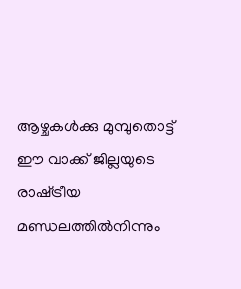ആഴ്ചകള്‍ക്കു മുമ്പുതൊട്ട്‌ ഈ വാക്ക്‌ ജില്ലയുടെ രാഷ്‌ട്രീയ മണ്ഡലത്തില്‍നിന്നും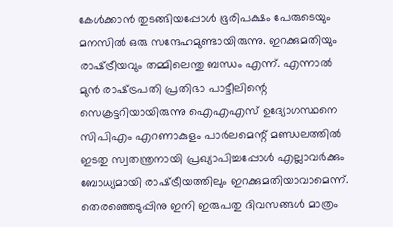കേള്‍ക്കാന്‍ തുടങ്ങിയപ്പോള്‍ ഭൂരിപക്ഷം പേരുടെയും മനസില്‍ ഒരു സന്ദേഹമുണ്ടായിരുന്നു. ഇറക്കുമതിയും രാഷ്‌ട്രീയവും തമ്മിലെന്തു ബന്ധം എന്ന്‌. എന്നാല്‍ മുന്‍ രാഷ്‌ട്രപതി പ്രതിഭാ പാട്ടീലിന്റെ സെക്രട്ടറിയായിരുന്നു ഐഎഎസ്‌ ഉദ്യോഗസ്ഥനെ സിപിഎം എറണാകുളം പാര്‍ലമെന്റ്‌ മണ്ഡലത്തില്‍ ഇടതു സ്വതന്ത്രനായി പ്രഖ്യാപിച്ചപ്പോള്‍ എല്ലാവര്‍ക്കും ബോധ്യമായി രാഷ്‌ട്രീയത്തിലും ഇറക്കുമതിയാവാമെന്ന്‌. തെരഞ്ഞെടുപ്പിനു ഇനി ഇരുപതു ദിവസങ്ങള്‍ മാത്രം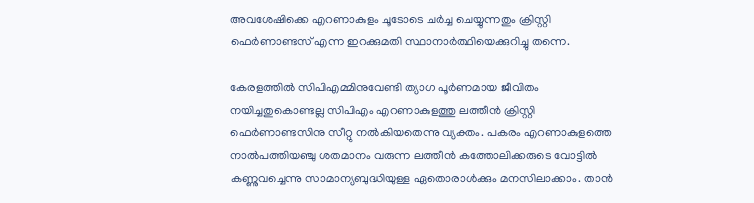അവശേഷിക്കെ എറണാകുളം ചൂടോടെ ചര്‍ച്ച ചെയ്യുന്നതും ക്രിസ്റ്റി ഫെര്‍ണാണ്ടസ്‌ എന്ന ഇറക്കുമതി സ്ഥാനാര്‍ത്ഥിയെക്കുറിച്ചു തന്നെ.

കേരളത്തില്‍ സിപിഎമ്മിനുവേണ്ടി ത്യാഗ പൂര്‍ണമായ ജീവിതം നയിച്ചതുകൊണ്ടല്ല സിപിഎം എറണാകുളത്തു ലത്തീന്‍ ക്രിസ്റ്റി ഫെര്‍ണാണ്ടസിനു സീറ്റു നല്‍കിയതെന്നു വ്യക്തം. പകരം എറണാകുളത്തെ നാല്‍പത്തിയഞ്ചു ശതമാനം വരുന്ന ലത്തീന്‍ കത്തോലിക്കരുടെ വോട്ടില്‍ കണ്ണുവച്ചെന്നു സാമാന്യബുദ്ധിയുള്ള ഏതൊരാള്‍ക്കും മനസിലാക്കാം. താന്‍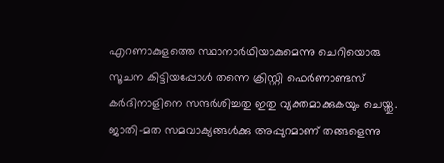എറണാകുളത്തെ സ്ഥാനാര്‍ഥിയാകുമെന്നു ചെറിയൊരു സൂചന കിട്ടിയപ്പോള്‍ തന്നെ ക്രിസ്റ്റി ഫെര്‍ണാണ്ടസ്‌ കര്‍ദിനാളിനെ സന്ദര്‍ശിച്ചതു ഇതു വ്യക്തമാക്കുകയും ചെയ്തു. ജാതി-മത സമവാക്യങ്ങള്‍ക്കു അപ്പുറമാണ്‌ തങ്ങളെന്നു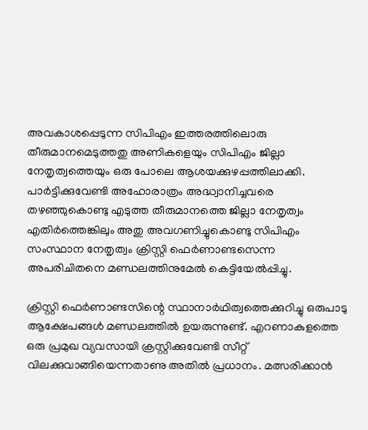അവകാശപ്പെടുന്ന സിപിഎം ഇത്തരത്തിലൊരു തീരുമാനമെടുത്തതു അണികളെയും സിപിഎം ജില്ലാ നേതൃത്വത്തെയും ഒരു പോലെ ആശയക്കുഴപ്പത്തിലാക്കി. പാര്‍ട്ടിക്കുവേണ്ടി അഹോരാത്രം അദ്ധ്വാനിച്ചവരെ തഴഞ്ഞുകൊണ്ടു എടുത്ത തീരുമാനത്തെ ജില്ലാ നേതൃത്വം എതിര്‍ത്തെങ്കിലും അതു അവഗണിച്ചുകൊണ്ടു സിപിഎം സംസ്ഥാന നേതൃത്വം ക്രിസ്റ്റി ഫെര്‍ണാണ്ടസെന്ന അപരിചിതനെ മണ്ഡലത്തിനുമേല്‍ കെട്ടിയേല്‍പ്പിച്ചു.

ക്രിസ്റ്റി ഫെര്‍ണാണ്ടസിന്റെ സ്ഥാനാര്‍ഥിത്വത്തെക്കുറിച്ചു ഒരുപാടു ആക്ഷേപങ്ങള്‍ മണ്ഡലത്തില്‍ ഉയരുന്നുണ്ട്‌. എറണാകുളത്തെ ഒരു പ്രമുഖ വ്യവസായി ക്രസ്റ്റിക്കുവേണ്ടി സീറ്റ്‌ വിലക്കുവാങ്ങിയെന്നതാണു അതില്‍ പ്രധാനം. മത്സരിക്കാന്‍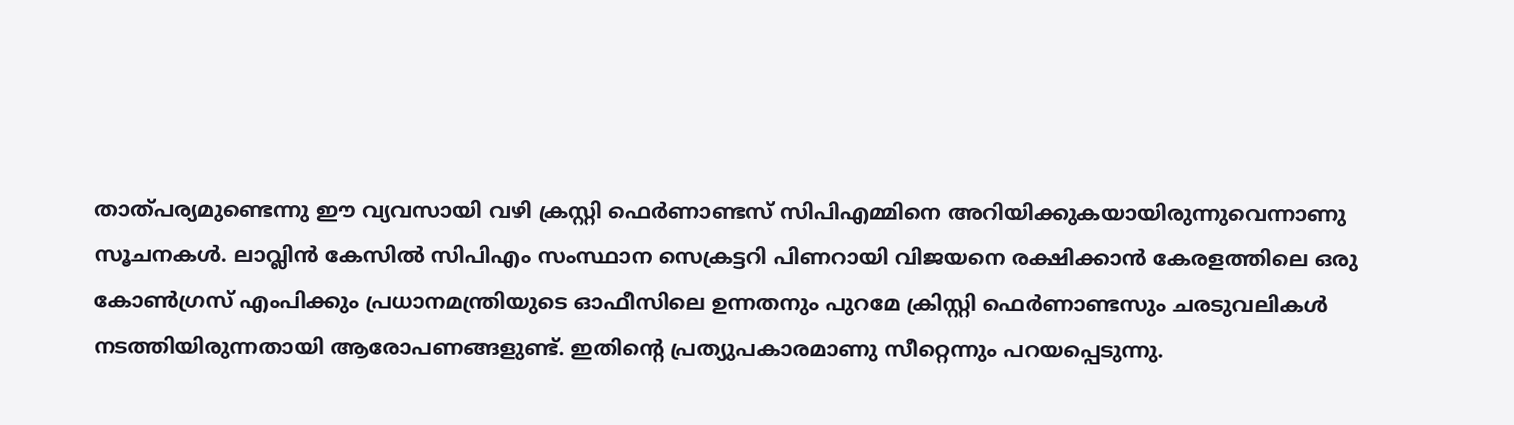താത്പര്യമുണ്ടെന്നു ഈ വ്യവസായി വഴി ക്രസ്റ്റി ഫെര്‍ണാണ്ടസ്‌ സിപിഎമ്മിനെ അറിയിക്കുകയായിരുന്നുവെന്നാണു സൂചനകള്‍. ലാവ്ലിന്‍ കേസില്‍ സിപിഎം സംസ്ഥാന സെക്രട്ടറി പിണറായി വിജയനെ രക്ഷിക്കാന്‍ കേരളത്തിലെ ഒരു കോണ്‍ഗ്രസ്‌ എംപിക്കും പ്രധാനമന്ത്രിയുടെ ഓഫീസിലെ ഉന്നതനും പുറമേ ക്രിസ്റ്റി ഫെര്‍ണാണ്ടസും ചരടുവലികള്‍ നടത്തിയിരുന്നതായി ആരോപണങ്ങളുണ്ട്‌. ഇതിന്റെ പ്രത്യുപകാരമാണു സീറ്റെന്നും പറയപ്പെടുന്നു.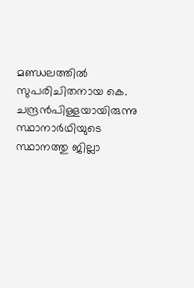മണ്ഡലത്തില്‍ സുപരിചിതനായ കെ. ചന്ദ്രന്‍പിള്ളയായിരുന്നു സ്ഥാനാര്‍ഥിയുടെ സ്ഥാനത്തു ജില്ലാ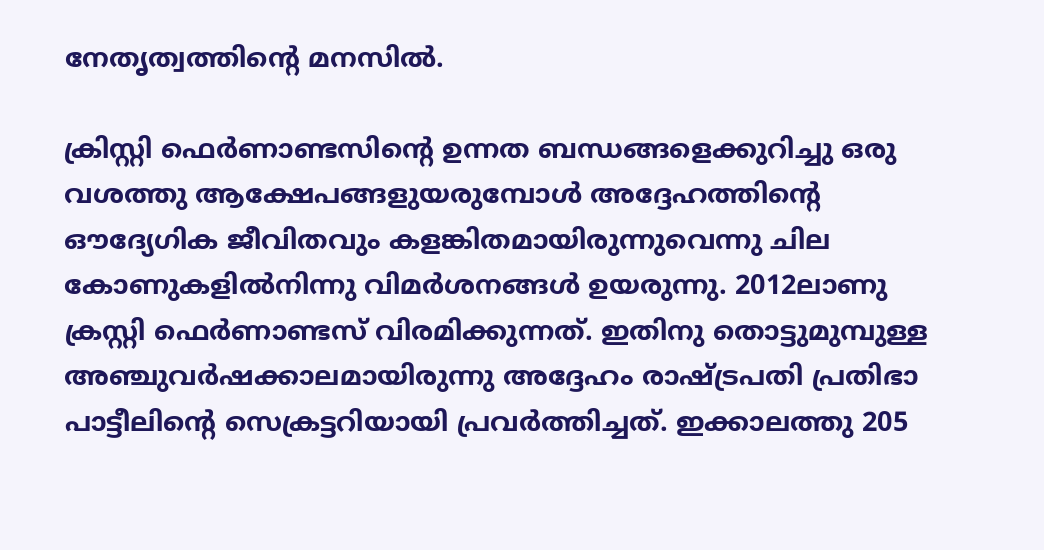നേതൃത്വത്തിന്റെ മനസില്‍.

ക്രിസ്റ്റി ഫെര്‍ണാണ്ടസിന്റെ ഉന്നത ബന്ധങ്ങളെക്കുറിച്ചു ഒരു വശത്തു ആക്ഷേപങ്ങളുയരുമ്പോള്‍ അദ്ദേഹത്തിന്റെ ഔദ്യേഗിക ജീവിതവും കളങ്കിതമായിരുന്നുവെന്നു ചില കോണുകളില്‍നിന്നു വിമര്‍ശനങ്ങള്‍ ഉയരുന്നു. 2012ലാണു ക്രസ്റ്റി ഫെര്‍ണാണ്ടസ്‌ വിരമിക്കുന്നത്‌. ഇതിനു തൊട്ടുമുമ്പുള്ള അഞ്ചുവര്‍ഷക്കാലമായിരുന്നു അദ്ദേഹം രാഷ്‌ട്രപതി പ്രതിഭാ പാട്ടീലിന്റെ സെക്രട്ടറിയായി പ്രവര്‍ത്തിച്ചത്‌. ഇക്കാലത്തു 205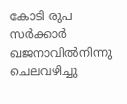കോടി രുപ സര്‍ക്കാര്‍ ഖജനാവില്‍നിന്നു ചെലവഴിച്ചു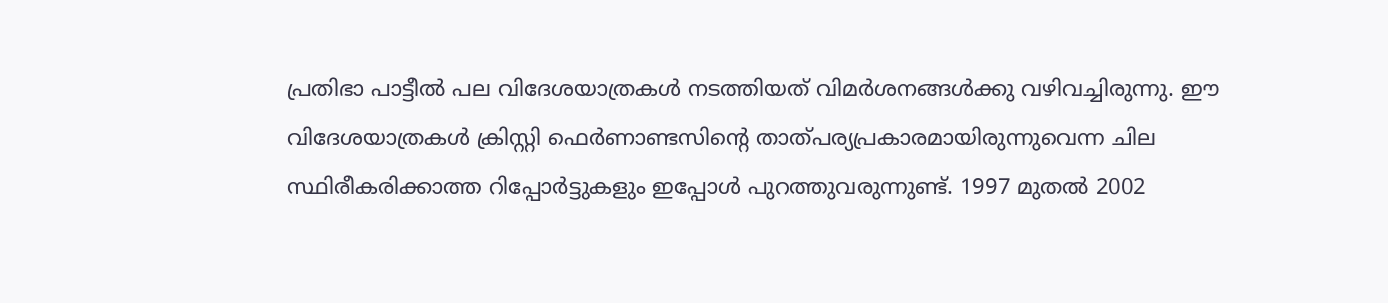പ്രതിഭാ പാട്ടീല്‍ പല വിദേശയാത്രകള്‍ നടത്തിയത്‌ വിമര്‍ശനങ്ങള്‍ക്കു വഴിവച്ചിരുന്നു. ഈ വിദേശയാത്രകള്‍ ക്രിസ്റ്റി ഫെര്‍ണാണ്ടസിന്റെ താത്പര്യപ്രകാരമായിരുന്നുവെന്ന ചില സ്ഥിരീകരിക്കാത്ത റിപ്പോര്‍ട്ടുകളും ഇപ്പോള്‍ പുറത്തുവരുന്നുണ്ട്‌. 1997 മുതല്‍ 2002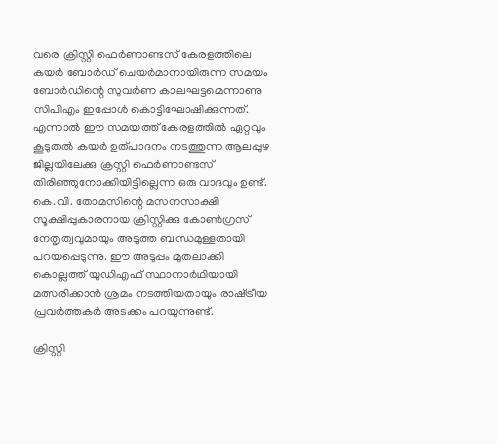വരെ ക്രിസ്റ്റി ഫെര്‍ണാണ്ടസ്‌ കേരളത്തിലെ കയര്‍ ബോര്‍ഡ്‌ ചെയര്‍മാനായിരുന്ന സമയം ബോര്‍ഡിന്റെ സുവര്‍ണ കാലഘട്ടമെന്നാണു സിപിഎം ഇപ്പോള്‍ കൊട്ടിഘോഷിക്കുന്നത്‌. എന്നാല്‍ ഈ സമയത്ത്‌ കേരളത്തില്‍ ഏറ്റവും കൂടുതല്‍ കയര്‍ ഉത്പാദനം നടത്തുന്ന ആലപ്പുഴ ജില്ലയിലേക്കു ക്രസ്റ്റി ഫെര്‍ണാണ്ടസ്‌ തിരിഞ്ഞുനോക്കിയിട്ടില്ലെന്ന ഒരു വാദവും ഉണ്ട്‌. കെ.വി. തോമസിന്റെ മസനസാക്ഷി സൂക്ഷിപ്പുകാരനായ ക്രിസ്റ്റിക്കു കോണ്‍ഗ്രസ്‌ നേതൃത്വവുമായും അടുത്ത ബന്ധമുള്ളതായി പറയപ്പെടുന്നു. ഈ അടുപ്പം മുതലാക്കി കൊല്ലത്ത്‌ യുഡിഎഫ്‌ സ്ഥാനാര്‍ഥിയായി മത്സരിക്കാന്‍ ശ്രമം നടത്തിയതായും രാഷ്‌ട്രീയ പ്രവര്‍ത്തകര്‍ അടക്കം പറയുന്നുണ്ട്‌.

ക്രിസ്റ്റി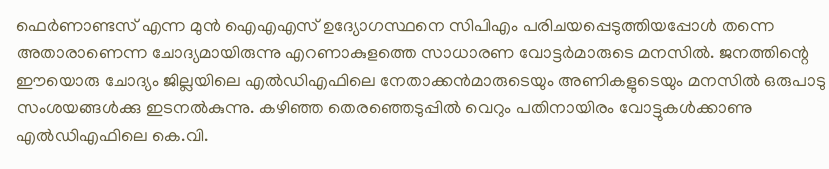ഫെര്‍ണാണ്ടസ്‌ എന്ന മുന്‍ ഐഎഎസ്‌ ഉദ്യോഗസ്ഥനെ സിപിഎം പരിചയപ്പെടുത്തിയപ്പോള്‍ തന്നെ അതാരാണെന്ന ചോദ്യമായിരുന്നു എറണാകുളത്തെ സാധാരണ വോട്ടര്‍മാരുടെ മനസില്‍. ജനത്തിന്റെ ഈയൊരു ചോദ്യം ജില്ലയിലെ എല്‍ഡിഎഫിലെ നേതാക്കന്‍മാരുടെയും അണികളുടെയും മനസില്‍ ഒരുപാടു സംശയങ്ങള്‍ക്കു ഇടനല്‍കുന്നു. കഴിഞ്ഞ തെരഞ്ഞെടുപ്പില്‍ വെറും പതിനായിരം വോട്ടുകള്‍ക്കാണു എല്‍ഡിഎഫിലെ കെ.വി.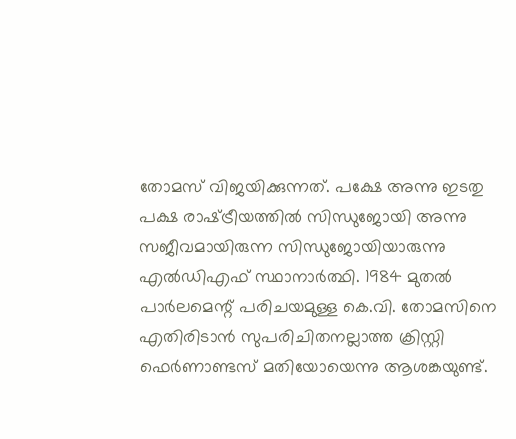തോമസ്‌ വിജയിക്കുന്നത്‌. പക്ഷേ അന്നു ഇടതു പക്ഷ രാഷ്‌ട്രീയത്തില്‍ സിന്ധുജോയി അന്നു സജീവമായിരുന്ന സിന്ധുജോയിയാരുന്നു എല്‍ഡിഎഫ്‌ സ്ഥാനാര്‍ത്ഥി. 1984 മുതല്‍ പാര്‍ലമെന്റ്‌ പരിചയമുള്ള കെ.വി. തോമസിനെ എതിരിടാന്‍ സുപരിചിതനല്ലാത്ത ക്രിസ്റ്റി ഫെര്‍ണാണ്ടസ്‌ മതിയോയെന്നു ആശങ്കയുണ്ട്‌.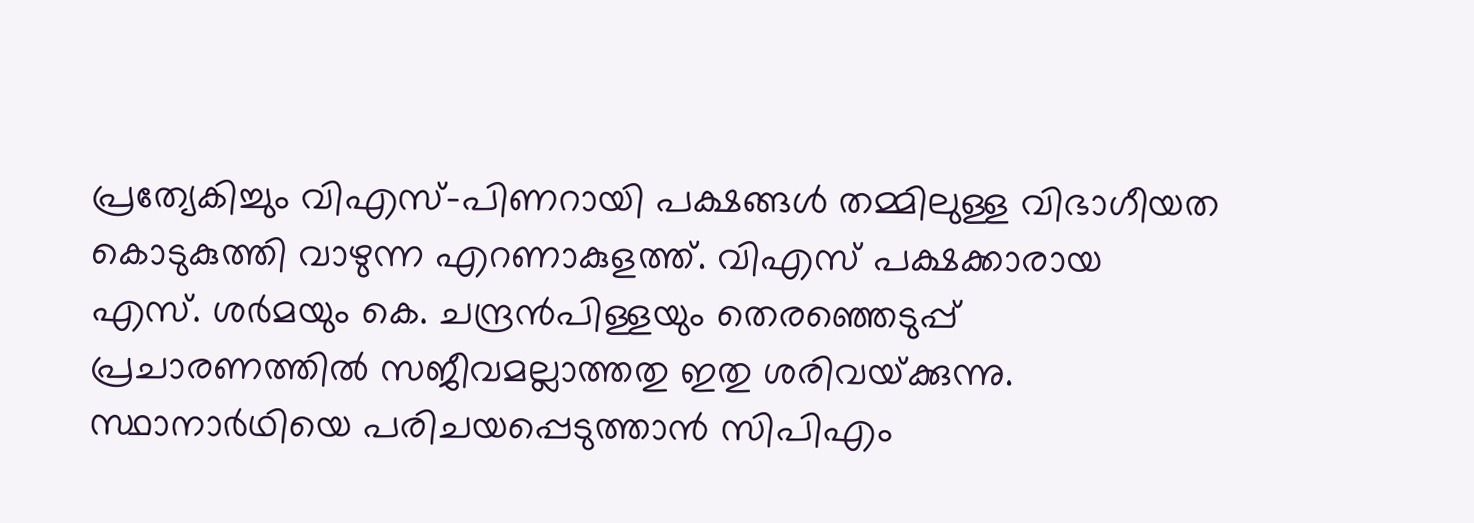പ്രത്യേകിച്ചും വിഎസ്‌-പിണറായി പക്ഷങ്ങള്‍ തമ്മിലുള്ള വിഭാഗീയത കൊടുകുത്തി വാഴുന്ന എറണാകുളത്ത്‌. വിഎസ്‌ പക്ഷക്കാരായ എസ്‌. ശര്‍മയും കെ. ചന്ദ്രന്‍പിള്ളയും തെരഞ്ഞെടുപ്പ്‌ പ്രചാരണത്തില്‍ സജീവമല്ലാത്തതു ഇതു ശരിവയ്‌ക്കുന്നു. സ്ഥാനാര്‍ഥിയെ പരിചയപ്പെടുത്താന്‍ സിപിഎം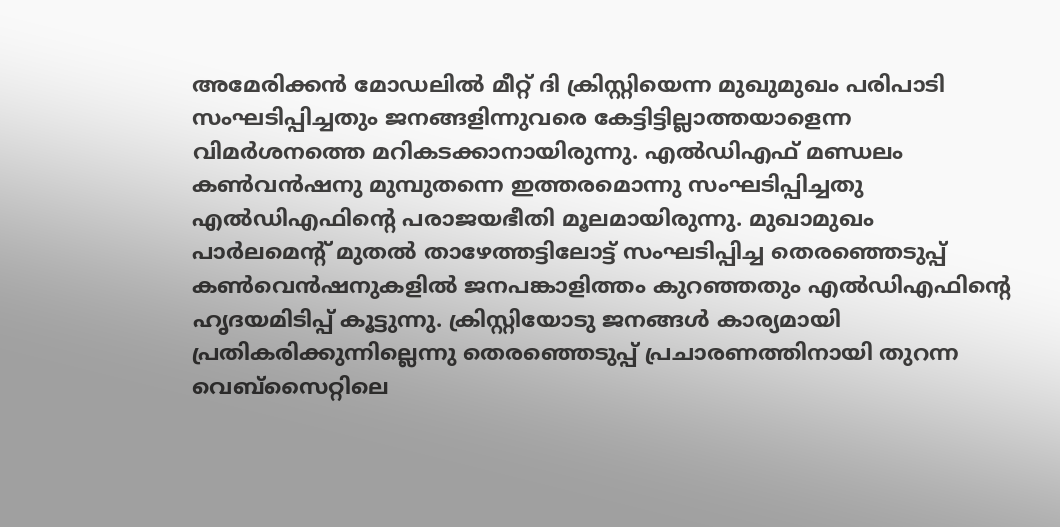അമേരിക്കന്‍ മോഡലില്‍ മീറ്റ്‌ ദി ക്രിസ്റ്റിയെന്ന മുഖുമുഖം പരിപാടി സംഘടിപ്പിച്ചതും ജനങ്ങളിന്നുവരെ കേട്ടിട്ടില്ലാത്തയാളെന്ന വിമര്‍ശനത്തെ മറികടക്കാനായിരുന്നു. എല്‍ഡിഎഫ്‌ മണ്ഡലം കണ്‍വന്‍ഷനു മുമ്പുതന്നെ ഇത്തരമൊന്നു സംഘടിപ്പിച്ചതു എല്‍ഡിഎഫിന്റെ പരാജയഭീതി മൂലമായിരുന്നു. മുഖാമുഖം പാര്‍ലമെന്റ്‌ മുതല്‍ താഴേത്തട്ടിലോട്ട്‌ സംഘടിപ്പിച്ച തെരഞ്ഞെടുപ്പ്‌ കണ്‍വെന്‍ഷനുകളില്‍ ജനപങ്കാളിത്തം കുറഞ്ഞതും എല്‍ഡിഎഫിന്റെ ഹൃദയമിടിപ്പ്‌ കൂട്ടുന്നു. ക്രിസ്റ്റിയോടു ജനങ്ങള്‍ കാര്യമായി പ്രതികരിക്കുന്നില്ലെന്നു തെരഞ്ഞെടുപ്പ്‌ പ്രചാരണത്തിനായി തുറന്ന വെബ്സൈറ്റിലെ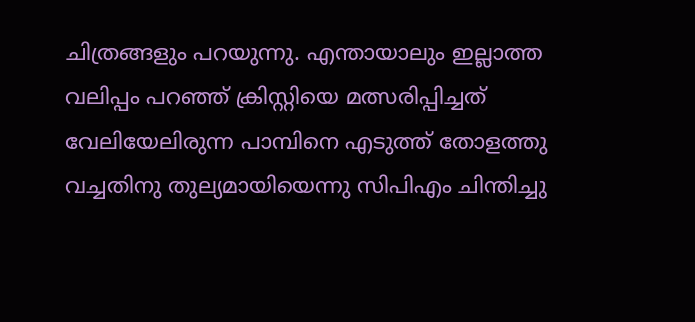ചിത്രങ്ങളും പറയുന്നു. എന്തായാലും ഇല്ലാത്ത വലിപ്പം പറഞ്ഞ്‌ ക്രിസ്റ്റിയെ മത്സരിപ്പിച്ചത്‌ വേലിയേലിരുന്ന പാമ്പിനെ എടുത്ത്‌ തോളത്തു വച്ചതിനു തുല്യമായിയെന്നു സിപിഎം ചിന്തിച്ചു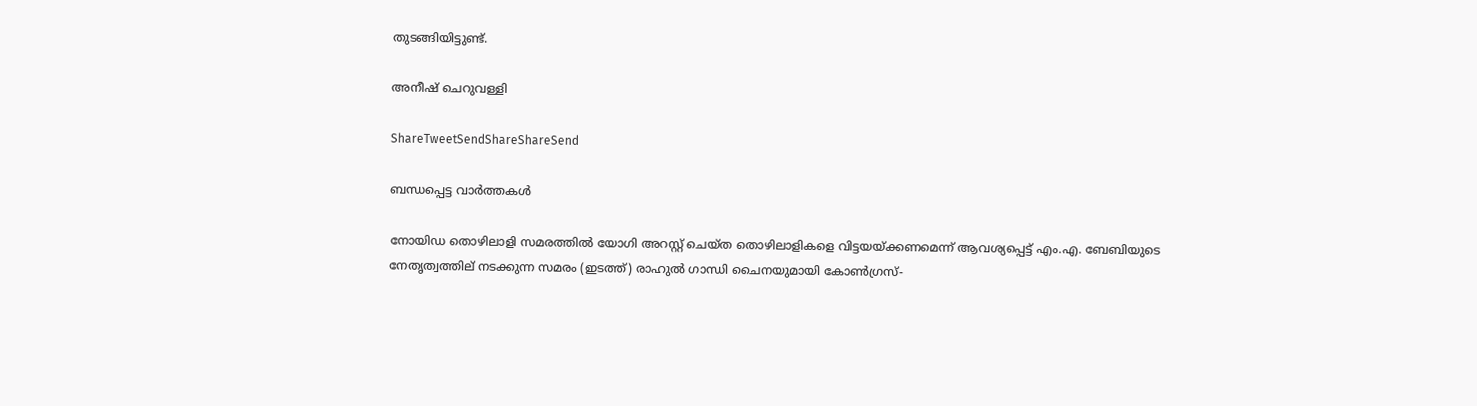തുടങ്ങിയിട്ടുണ്ട്‌.

അനീഷ്‌ ചെറുവള്ളി

ShareTweetSendShareShareSend

ബന്ധപ്പെട്ട വാര്‍ത്തകള്‍

നോയിഡ തൊഴിലാളി സമരത്തില്‍ യോഗി അറസ്റ്റ് ചെയ്ത തൊഴിലാളികളെ വിട്ടയയ്ക്കണമെന്ന് ആവശ്യപ്പെട്ട് എം.എ. ബേബിയുടെ നേതൃത്വത്തില‍് നടക്കുന്ന സമരം (ഇടത്ത്) രാഹുല്‍ ഗാന്ധി ചൈനയുമായി കോണ്‍ഗ്രസ്-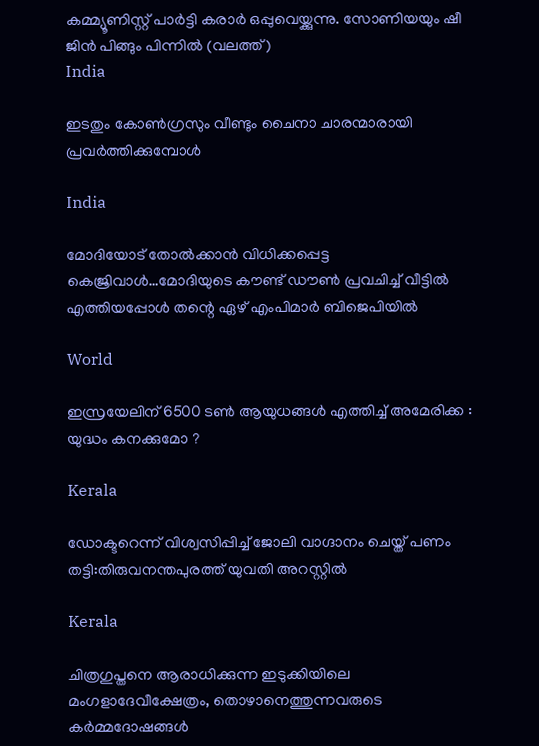കമ്മ്യൂണിസ്റ്റ് പാര്‍ട്ടി കരാര്‍ ഒപ്പുവെയ്ക്കുന്നു. സോണിയയും ഷീ ജിന്‍ പിങ്ങും പിന്നില്‍ (വലത്ത്)
India

ഇടതും കോണ്‍ഗ്രസും വീണ്ടും ചൈനാ ചാരന്മാരായി പ്രവര്‍ത്തിക്കുമ്പോള്‍

India

മോദിയോട് തോല്‍ക്കാന്‍ വിധിക്കപ്പെട്ട കെജ്രിവാള്‍…മോദിയുടെ കൗണ്ട് ഡൗണ്‍ പ്രവചിച്ച് വീട്ടില്‍ എത്തിയപ്പോള്‍ തന്റെ ഏഴ് എംപിമാർ ബിജെപിയിൽ

World

ഇസ്രയേലിന് 6500 ടൺ ആയുധങ്ങൾ എത്തിച്ച് അമേരിക്ക : യുദ്ധം കനക്കുമോ ?

Kerala

ഡോക്ടറെന്ന് വിശ്വസിപ്പിച്ച് ജോലി വാഗ്ദാനം ചെയ്ത് പണം തട്ടി:തിരുവനന്തപുരത്ത് യുവതി അറസ്റ്റില്‍

Kerala

ചിത്രഗുപ്തനെ ആരാധിക്കുന്ന ഇടുക്കിയിലെ മംഗളാദേവീക്ഷേത്രം, തൊഴാനെത്തുന്നവരുടെ കര്‍മ്മദോഷങ്ങള്‍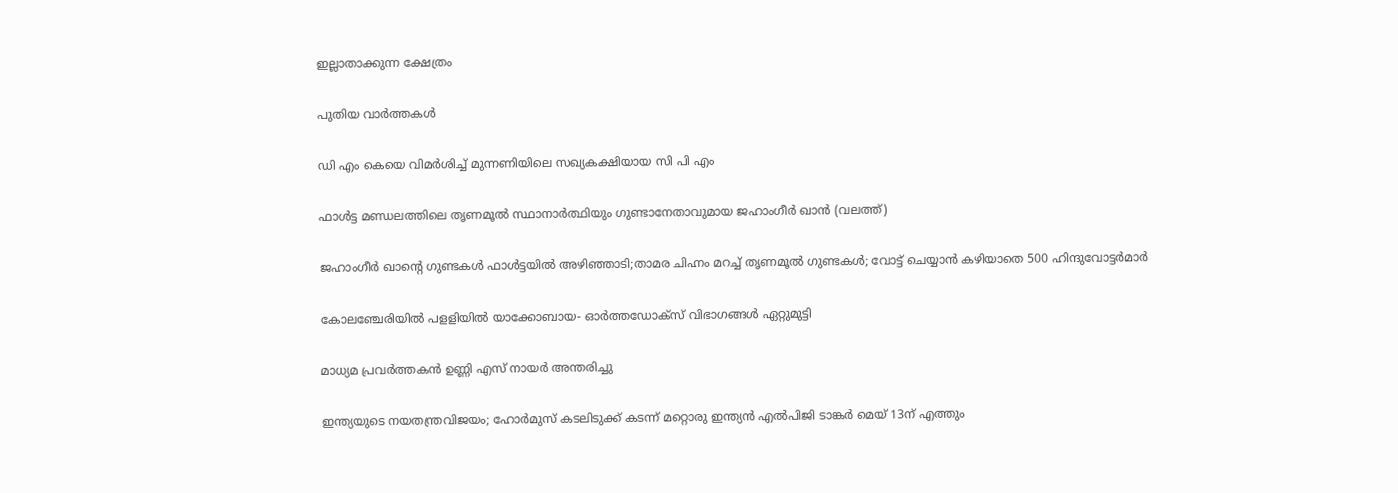ഇല്ലാതാക്കുന്ന ക്ഷേത്രം

പുതിയ വാര്‍ത്തകള്‍

ഡി എം കെയെ വിമര്‍ശിച്ച് മുന്നണിയിലെ സഖ്യകക്ഷിയായ സി പി എം

ഫാള്‍ട്ട മണ്ഡലത്തിലെ തൃണമൂല്‍ സ്ഥാനാര്‍ത്ഥിയും ഗുണ്ടാനേതാവുമായ ജഹാംഗീര്‍ ഖാന്‍ (വലത്ത്)

ജഹാംഗീര്‍ ഖാന്റെ ഗുണ്ടകള്‍ ഫാള്‍ട്ടയില്‍ അഴിഞ്ഞാടി;താമര ചിഹ്നം മറച്ച് തൃണമൂല്‍ ഗുണ്ടകള്‍; വോട്ട് ചെയ്യാന്‍ കഴിയാതെ 500 ഹിന്ദുവോട്ടര്‍മാര്‍

കോലഞ്ചേരിയില്‍ പളളിയില്‍ യാക്കോബായ- ഓര്‍ത്തഡോക്‌സ് വിഭാഗങ്ങള്‍ ഏറ്റുമുട്ടി

മാധ്യമ പ്രവര്‍ത്തകന്‍ ഉണ്ണി എസ് നായര്‍ അന്തരിച്ചു

ഇന്ത്യയുടെ നയതന്ത്രവിജയം; ഹോര്‍മുസ് കടലിടുക്ക് കടന്ന് മറ്റൊരു ഇന്ത്യന്‍ എല്‍പിജി ടാങ്കര്‍ മെയ് 13ന് എത്തും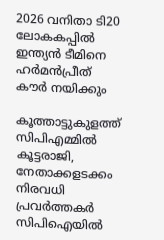2026 വനിതാ ടി20 ലോകകപ്പില്‍ ഇന്ത്യന്‍ ടീമിനെ ഹര്‍മന്‍പ്രീത് കൗര്‍ നയിക്കും

കൂത്താട്ടുകുളത്ത് സിപിഎമ്മില്‍ കൂട്ടരാജി, നേതാക്കളടക്കം നിരവധി പ്രവര്‍ത്തകര്‍ സിപിഐയില്‍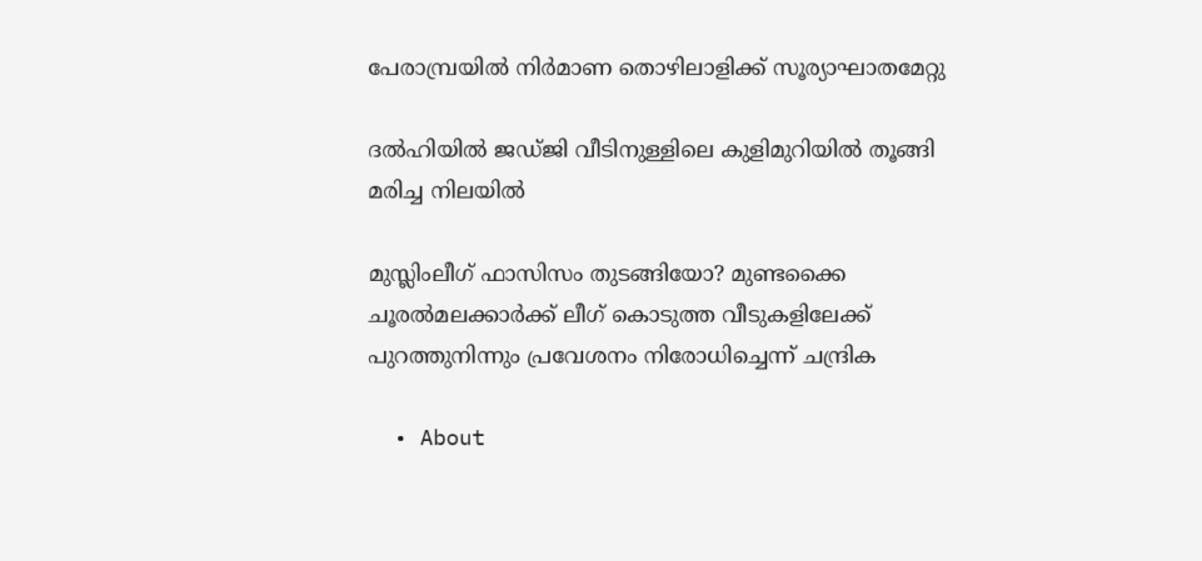പേരാമ്പ്രയില്‍ നിര്‍മാണ തൊഴിലാളിക്ക് സൂര്യാഘാതമേറ്റു

ദല്‍ഹിയില്‍ ജഡ്ജി വീടിനുള്ളിലെ കുളിമുറിയില്‍ തൂങ്ങി മരിച്ച നിലയില്‍

മുസ്ലിംലീഗ് ഫാസിസം തുടങ്ങിയോ? മുണ്ടക്കൈ ചൂരല്‍മലക്കാര്‍ക്ക് ലീഗ് കൊടുത്ത വീടുകളിലേക്ക് പുറത്തുനിന്നും പ്രവേശനം നിരോധിച്ചെന്ന് ചന്ദ്രിക

  • About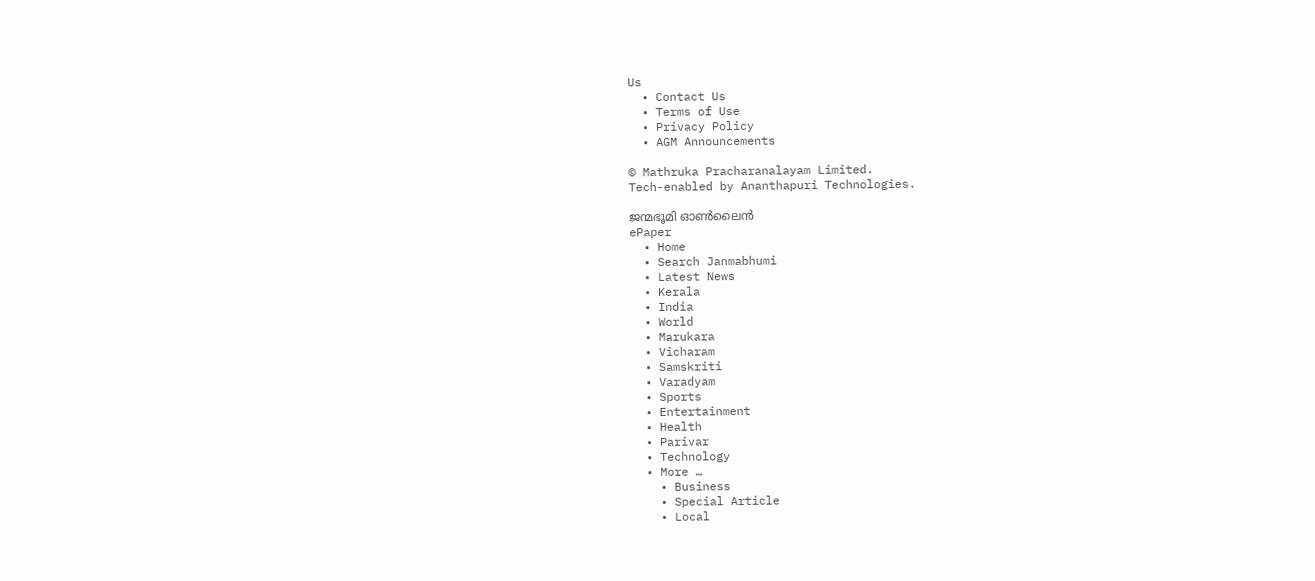Us
  • Contact Us
  • Terms of Use
  • Privacy Policy
  • AGM Announcements

© Mathruka Pracharanalayam Limited.
Tech-enabled by Ananthapuri Technologies.

ജന്മഭൂമി ഓണ്‍ലൈന്‍
ePaper
  • Home
  • Search Janmabhumi
  • Latest News
  • Kerala
  • India
  • World
  • Marukara
  • Vicharam
  • Samskriti
  • Varadyam
  • Sports
  • Entertainment
  • Health
  • Parivar
  • Technology
  • More …
    • Business
    • Special Article
    • Local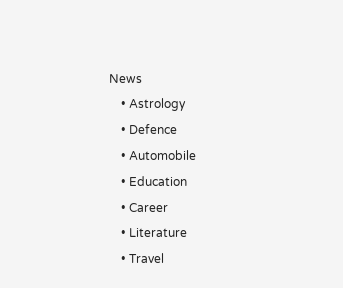News
    • Astrology
    • Defence
    • Automobile
    • Education
    • Career
    • Literature
    • Travel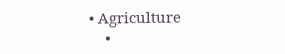• Agriculture
    •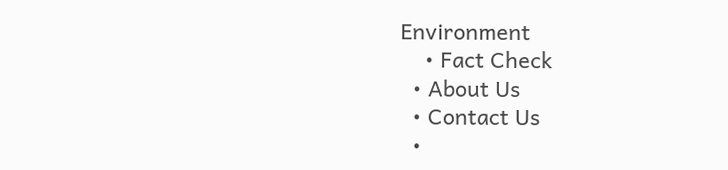Environment
    • Fact Check
  • About Us
  • Contact Us
  •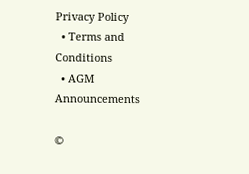Privacy Policy
  • Terms and Conditions
  • AGM Announcements

©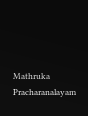Mathruka Pracharanalayam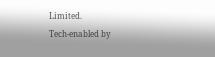Limited.
Tech-enabled by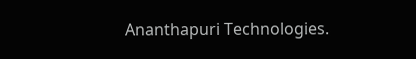Ananthapuri Technologies.